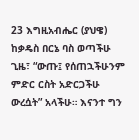23 እግዚአብሔር (ያህዌ) ከቃዴስ በርኔ ባስ ወጣችሁ ጊዜ፣ “ውጡ፤ የሰጠኋችሁንም ምድር ርስት አድርጋችሁ ውረሷት” አላችሁ። እናንተ ግን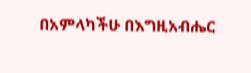በአምላካችሁ በእግዚአብሔር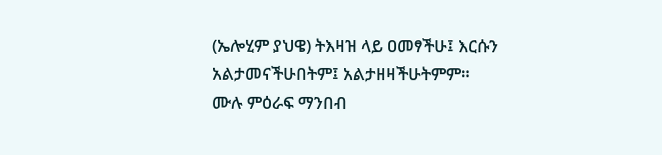(ኤሎሂም ያህዌ) ትእዛዝ ላይ ዐመፃችሁ፤ እርሱን አልታመናችሁበትም፤ አልታዘዛችሁትምም።
ሙሉ ምዕራፍ ማንበብ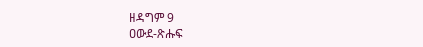ዘዳግም 9
ዐውደ-ጽሑፍ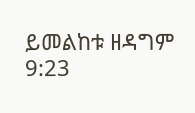ይመልከቱ ዘዳግም 9:23